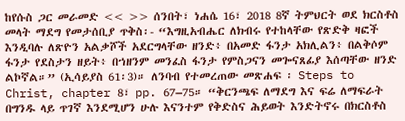ከየሱስ ጋር መራመድ << >> ሰንበት፣ ነሐሴ 16፣ 2018 8ኛ ትምህርት ወደ ክርስቶስ መላት ማደግ የመታሰቢያ ጥቅስ፡- “እግዚአብሔር ለክብሩ የተከላቸው የጽድቅ ዛፎች እንዲባሉ ለጽዮን አልቃሾች አደርግላቸው ዘንድ፥ በአመድ ፋንታ አክሊልን፥ በልቅሶም ፋንታ የደስታን ዘይት፥ በኀዘንም መንፈስ ፋንታ የምስጋናን መጐናጸፊያ እሰጣቸው ዘንድ ልኮኛል።” (ኢሳይያስ 61፡3)። ለንባብ የተመረጠው መጽሐፍ ፡ Steps to Christ, chapter 8፣ pp. 67–75። “ቅርንጫፍ ለማደግ እና ፍሬ ለማፍራት በግንዱ ላይ ጥገኛ እንደሚሆን ሁሉ እናንተም የቅድስና ሕይወት እንድትኖሩ በክርስቶስ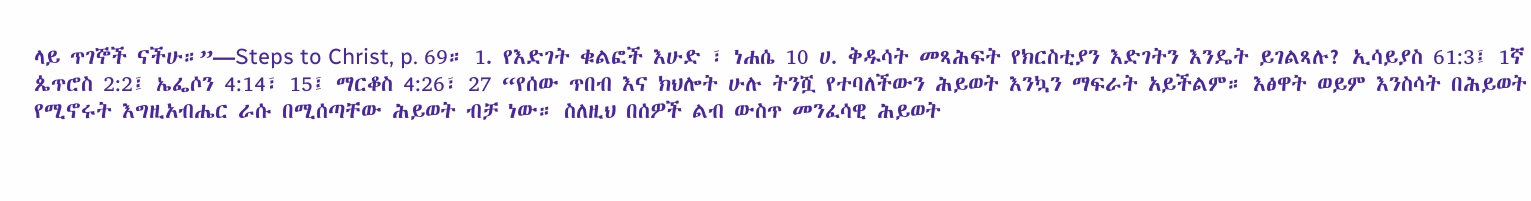ላይ ጥገኞች ናችሁ።”—Steps to Christ, p. 69። 1. የእድገት ቁልፎች እሁድ ፣ ነሐሴ 10 ሀ. ቅዱሳት መጻሕፍት የክርስቲያን እድገትን እንዴት ይገልጻሉ? ኢሳይያስ 61:3፤ 1ኛ ጴጥሮስ 2:2፤ ኤፌሶን 4:14፣ 15፤ ማርቆስ 4:26፣ 27 “የሰው ጥበብ እና ክህሎት ሁሉ ትንሿ የተባለችውን ሕይወት እንኳን ማፍራት አይችልም። እፅዋት ወይም እንስሳት በሕይወት የሚኖሩት እግዚአብሔር ራሱ በሚሰጣቸው ሕይወት ብቻ ነው። ስለዚህ በሰዎች ልብ ውስጥ መንፈሳዊ ሕይወት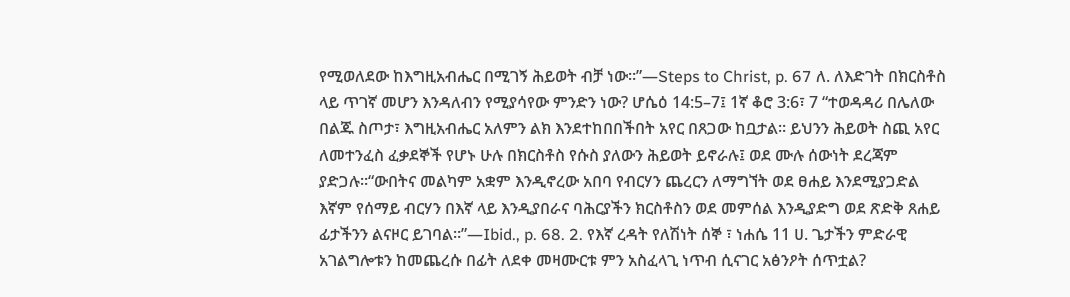የሚወለደው ከእግዚአብሔር በሚገኝ ሕይወት ብቻ ነው።”—Steps to Christ, p. 67 ለ. ለእድገት በክርስቶስ ላይ ጥገኛ መሆን እንዳለብን የሚያሳየው ምንድን ነው? ሆሴዕ 14:5–7፤ 1ኛ ቆሮ 3:6፣ 7 “ተወዳዳሪ በሌለው በልጁ ስጦታ፣ እግዚአብሔር አለምን ልክ እንደተከበበችበት አየር በጸጋው ከቧታል። ይህንን ሕይወት ስጪ አየር ለመተንፈስ ፈቃደኞች የሆኑ ሁሉ በክርስቶስ የሱስ ያለውን ሕይወት ይኖራሉ፤ ወደ ሙሉ ሰውነት ደረጃም ያድጋሉ።“ውበትና መልካም አቋም እንዲኖረው አበባ የብርሃን ጨረርን ለማግኘት ወደ ፀሐይ እንደሚያጋድል እኛም የሰማይ ብርሃን በእኛ ላይ እንዲያበራና ባሕርያችን ክርስቶስን ወደ መምሰል እንዲያድግ ወደ ጽድቅ ጸሐይ ፊታችንን ልናዞር ይገባል።”—Ibid., p. 68. 2. የእኛ ረዳት የለሽነት ሰኞ ፣ ነሐሴ 11 ሀ. ጌታችን ምድራዊ አገልግሎቱን ከመጨረሱ በፊት ለደቀ መዛሙርቱ ምን አስፈላጊ ነጥብ ሲናገር አፅንዖት ሰጥቷል?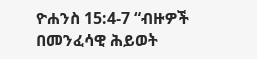ዮሐንስ 15:4-7 “ብዙዎች በመንፈሳዊ ሕይወት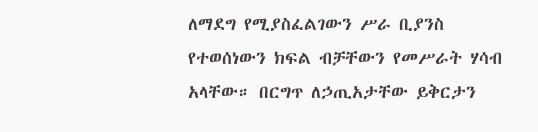ለማደግ የሚያስፈልገውን ሥራ ቢያንስ የተወሰነውን ክፍል ብቻቸውን የመሥራት ሃሳብ አላቸው። በርግጥ ለኃጢአታቸው ይቅርታን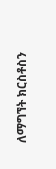ለማግኘት ክርስቶስን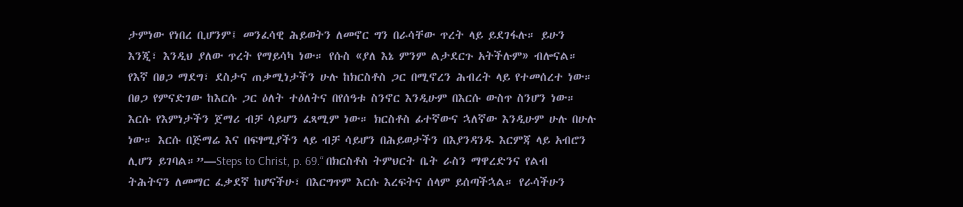ታምነው የነበረ ቢሆንም፤ መንፈሳዊ ሕይወትን ለመኖር ግን በራሳቸው ጥረት ላይ ይደገፋሉ። ይሁን እንጂ፣ እንዲህ ያለው ጥረት የማይሳካ ነው። የሱስ «ያለ እኔ ምንም ልታደርጉ አትችሉም» ብሎናል። የእኛ በፀጋ ማደግ፣ ደስታና ጠቃሚነታችን ሁሉ ከክርስቶስ ጋር በሚኖረን ሕብረት ላይ የተመሰረተ ነው። በፀጋ የምናድገው ከእርሱ ጋር ዕለት ተዕለትና በየሰዓቱ ስንኖር እንዲሁም በእርሱ ውስጥ ስንሆን ነው። እርሱ የእምነታችን ጀማሪ ብቻ ሳይሆን ፈጻሚም ነው። ክርስቶስ ፊተኛውና ኋለኛው እንዲሁም ሁሉ በሁሉ ነው። እርሱ በጅማሬ እና በፍፃሚያችን ላይ ብቻ ሳይሆን በሕይወታችን በእያንዳንዱ እርምጃ ላይ አብሮን ሊሆን ይገባል።”—Steps to Christ, p. 69.“ በክርስቶስ ትምህርት ቤት ራስን ማዋረድንና የልብ ትሕትናን ለመማር ፈቃደኛ ከሆናችሁ፣ በእርግጥም እርሱ እረፍትና ሰላም ይሰጣችኋል። የራሳችሁን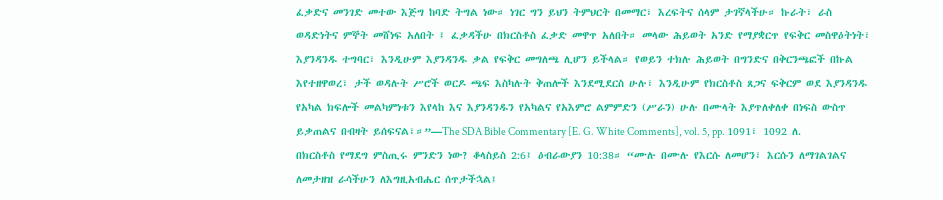ፈቃድና መንገድ መተው እጅግ ከባድ ትግል ነው። ነገር ግን ይህን ትምህርት በመማር፣ እረፍትና ሰላም ታገኛላችሁ። ኩራት፣ ራስ ወዳድነትና ምኞት መሸነፍ አለበት ፤ ፈቃዳችሁ በክርስቶስ ፈቃድ መዋጥ አለበት። መላው ሕይወት አንድ የማያቋርጥ የፍቅር መስዋዕትነት፣ እያንዳንዱ ተግባር፣ እንዲሁም እያንዳንዱ ቃል የፍቅር መግለጫ ሊሆን ይችላል። የወይን ተክሉ ሕይወት በግንድና በቅርንጫፎች በኩል እየተዘዋወረ፣ ታች ወዳሉት ሥሮች ወርዶ ጫፍ እስካሉት ቅጠሎች እንደሚደርስ ሁሉ፣ እንዲሁም የክርስቶስ ጸጋና ፍቅርም ወደ እያንዳንዱ የአካል ክፍሎች መልካምነቱን እየላከ እና እያንዳንዱን የአካልና የአእምሮ ልምምድን (ሥራን) ሁሉ በሙላት እያጥለቀለቀ በነፍስ ውስጥ ይቃጠልና በብዛት ይሰፍናል፣።”—The SDA Bible Commentary [E. G. White Comments], vol. 5, pp. 1091፣ 1092 ለ. በክርስቶስ የማደግ ምስጢሩ ምንድን ነው? ቆላስይስ 2:6፤ ዕብራውያን 10:38። “ሙሉ በሙሉ የእርሱ ለመሆን፣ እርሱን ለማገልገልና ለመታዘዝ ራሳችሁን ለእግዚአብሔር ሰጥታችኋል፤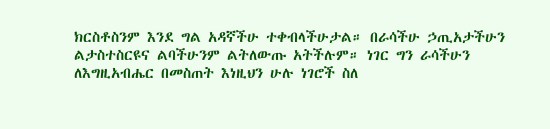ክርስቶስንም እንደ ግል አዳኛችሁ ተቀብላችሁታል። በራሳችሁ ኃጢአታችሁን ልታስተስርዩና ልባችሁንም ልትለውጡ አትችሉም። ነገር ግን ራሳችሁን ለእግዚአብሔር በመስጠት እነዚህን ሁሉ ነገሮች ስለ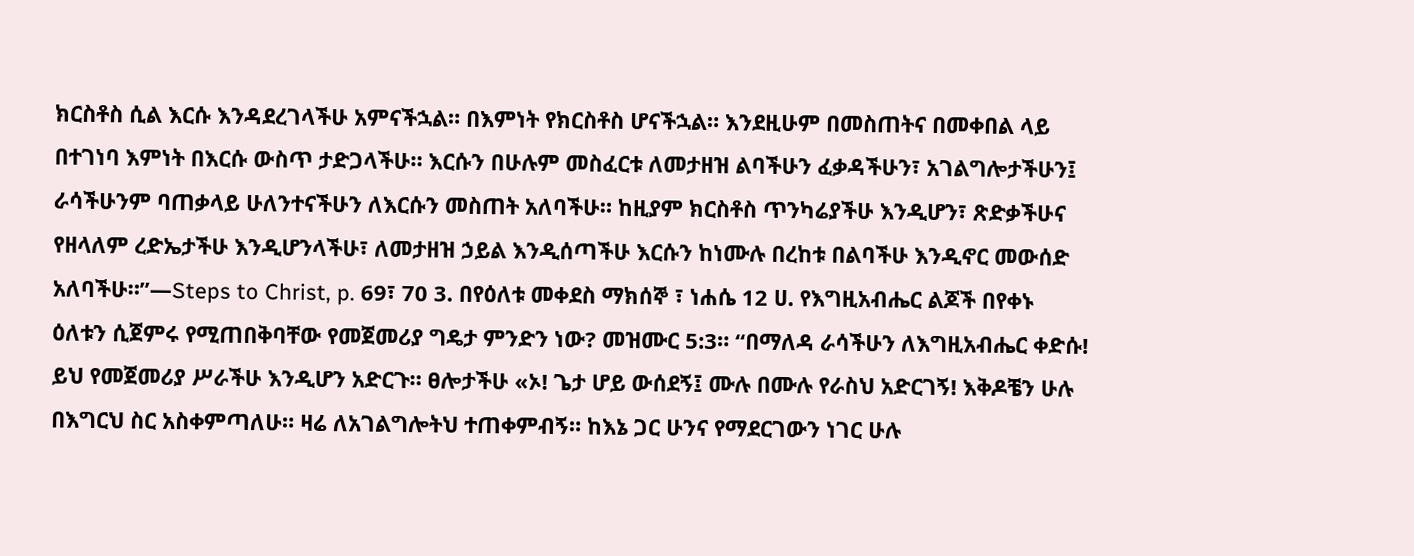ክርስቶስ ሲል እርሱ እንዳደረገላችሁ አምናችኋል። በእምነት የክርስቶስ ሆናችኋል። እንደዚሁም በመስጠትና በመቀበል ላይ በተገነባ እምነት በእርሱ ውስጥ ታድጋላችሁ። እርሱን በሁሉም መስፈርቱ ለመታዘዝ ልባችሁን ፈቃዳችሁን፣ አገልግሎታችሁን፤ ራሳችሁንም ባጠቃላይ ሁለንተናችሁን ለእርሱን መስጠት አለባችሁ። ከዚያም ክርስቶስ ጥንካሬያችሁ እንዲሆን፣ ጽድቃችሁና የዘላለም ረድኤታችሁ እንዲሆንላችሁ፣ ለመታዘዝ ኃይል እንዲሰጣችሁ እርሱን ከነሙሉ በረከቱ በልባችሁ እንዲኖር መውሰድ አለባችሁ።”—Steps to Christ, p. 69፣ 70 3. በየዕለቱ መቀደስ ማክሰኞ ፣ ነሐሴ 12 ሀ. የእግዚአብሔር ልጆች በየቀኑ ዕለቱን ሲጀምሩ የሚጠበቅባቸው የመጀመሪያ ግዴታ ምንድን ነው? መዝሙር 5:3። “በማለዳ ራሳችሁን ለእግዚአብሔር ቀድሱ! ይህ የመጀመሪያ ሥራችሁ እንዲሆን አድርጉ። ፀሎታችሁ «ኦ! ጌታ ሆይ ውሰደኝ፤ ሙሉ በሙሉ የራስህ አድርገኝ! እቅዶቼን ሁሉ በእግርህ ስር አስቀምጣለሁ። ዛሬ ለአገልግሎትህ ተጠቀምብኝ። ከእኔ ጋር ሁንና የማደርገውን ነገር ሁሉ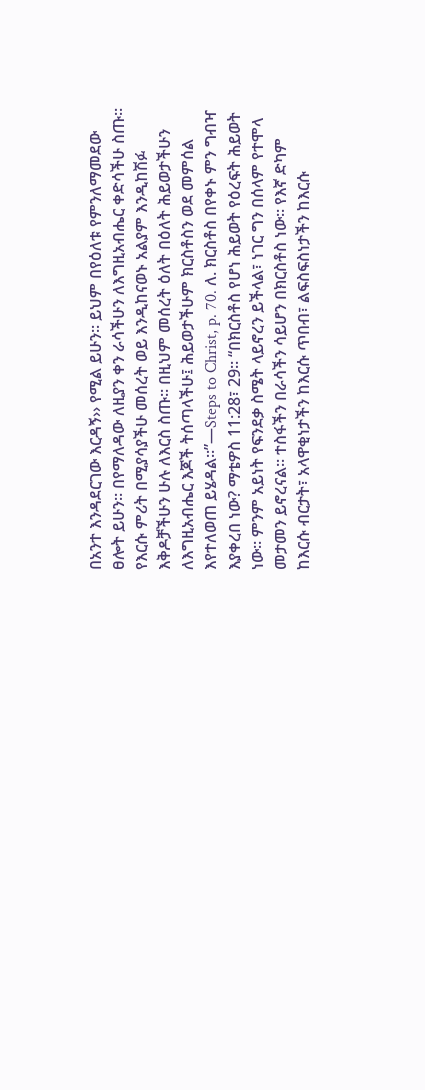በአንተ እንዳደርገው እርዳኝ›› የሚል ይሁን፡፡ ይህም በየዕለቱ የምንለማመደው ፀሎት ይሁን። በየማለዳው ለዚያን ቀን ራሳችሁን ለእግዚአብሔር ቀድሳችሁ ስጡ። የእርሱ ምሪት በሚያሳያችሁ መሰረት ወይ እንዲከናወኑ አልያም እንዲከሽፉ እቅዶቻችሁን ሁሉ ለእርስ ስጡ። በዚህም መሰረት ዕለት በዕለት ሕይወታችሁን ለእግዚአብሔር እጆች ትሰጣላችሁ፤ ሕይወታችሁም ክርስቶስን ወደ መምሰል እየተለወጠ ይሄዳል።”—Steps to Christ, p. 70. ለ. ክርስቶስ በየቀኑ ምን ግብዣ እያቀረበ ነው? ማቴዎስ 11:28፣ 29። “በክርስቶስ የሆነ ሕይወት የዕረፍት ሕይወት ነው። ምንም አይነት የፍንደቃ ስሜት ላይኖረን ይችላል፣ ነገር ግን በሰላም የተሞላ መታመን ይኖረናል። ተስፋችን በራሳችን ሳይሆን በክርስቶስ ነው። የእኛ ድካም ከእርሱ ብርታት፣ አላዋቂነታችን ከእርሱ ጥበብ፣ ልፍስፍስነታችን ከእርሱ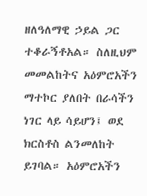ዘለዓለማዊ ኃይል ጋር ተቆራኝቶአል። ስለዚህም መመልከትና አዕምሮአችን ማተኮር ያለበት በራሳችን ነገር ላይ ሳይሆን፤ ወደ ክርስቶስ ልንመለከት ይገባል። አዕምሮአችን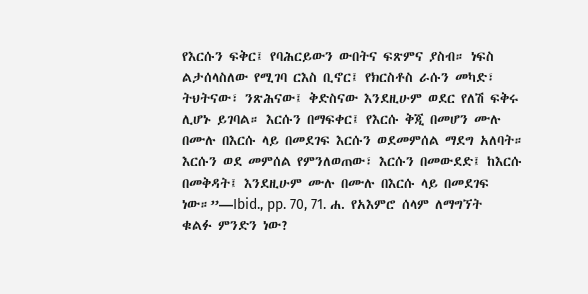የእርሱን ፍቅር፤ የባሕርይውን ውበትና ፍጽምና ያስብ። ነፍስ ልታሰላስለው የሚገባ ርእስ ቢኖር፤ የክርስቶስ ራሱን መካድ፣ ትህትናው፣ ንጽሕናው፤ ቅድስናው እንደዚሁም ወደር የለሽ ፍቅሩ ሊሆኑ ይገባል። እርሱን በማፍቀር፤ የእርሱ ቅጂ በመሆን ሙሉ በሙሉ በእርሱ ላይ በመደገፍ እርሱን ወደመምሰል ማደግ አለባት። እርሱን ወደ መምሰል የምንለወጠው፣ እርሱን በመውደድ፤ ከእርሱ በመቅዳት፤ እንደዚሁም ሙሉ በሙሉ በእርሱ ላይ በመደገፍ ነው።”—Ibid., pp. 70, 71. ሐ. የአእምሮ ሰላም ለማግኘት ቁልፉ ምንድን ነው?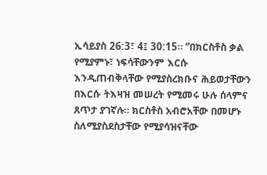ኢሳይያስ 26:3፣ 4፤ 30:15። “በክርስቶስ ቃል የሚያምኑ፣ ነፍሳቸውንም እርሱ እንዲጠብቅላቸው የሚያስረክቡና ሕይወታቸውን በእርሱ ትእዛዝ መሠረት የሚመሩ ሁሉ ሰላምና ጸጥታ ያገኛሉ። ክርስቶስ አብሮአቸው በመሆኑ ስለሚያስደስታቸው የሚያሳዝናቸው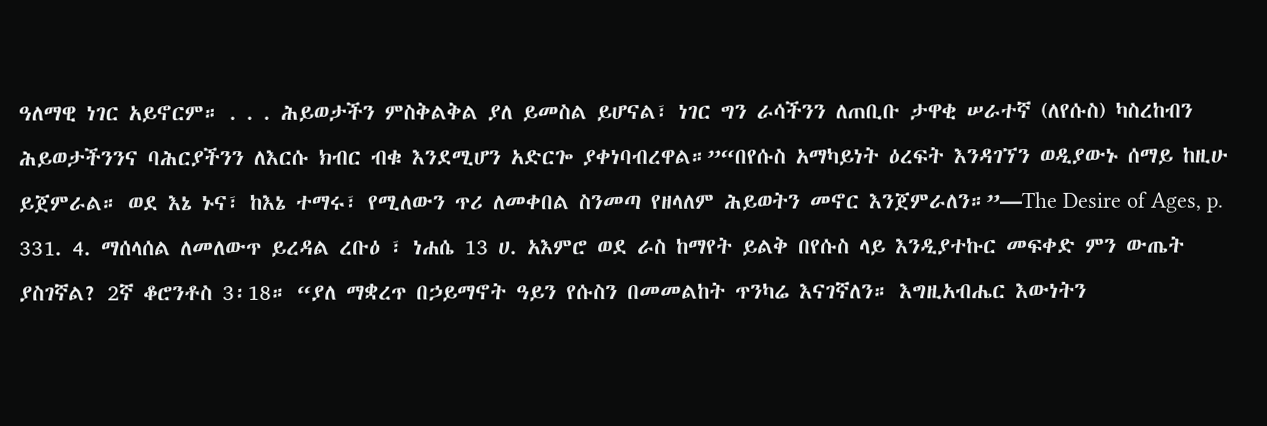ዓለማዊ ነገር አይኖርም። . . . ሕይወታችን ምስቅልቅል ያለ ይመስል ይሆናል፣ ነገር ግን ራሳችንን ለጠቢቡ ታዋቂ ሠራተኛ (ለየሱስ) ካስረከብን ሕይወታችንንና ባሕርያችንን ለእርሱ ክብር ብቁ እንደሚሆን አድርጐ ያቀነባብረዋል።”“በየሱስ አማካይነት ዕረፍት እንዳገኘን ወዲያውኑ ሰማይ ከዚሁ ይጀምራል። ወደ እኔ ኑና፣ ከእኔ ተማሩ፣ የሚለውን ጥሪ ለመቀበል ስንመጣ የዘላለም ሕይወትን መኖር እንጀምራለን።”—The Desire of Ages, p. 331. 4. ማሰላሰል ለመለውጥ ይረዳል ረቡዕ ፣ ነሐሴ 13 ሀ. አእምሮ ወደ ራስ ከማየት ይልቅ በየሱስ ላይ እንዲያተኩር መፍቀድ ምን ውጤት ያስገኛል? 2ኛ ቆሮንቶስ 3፡18። “ያለ ማቋረጥ በኃይማኖት ዓይን የሱስን በመመልከት ጥንካሬ እናገኛለን። እግዚአብሔር እውነትን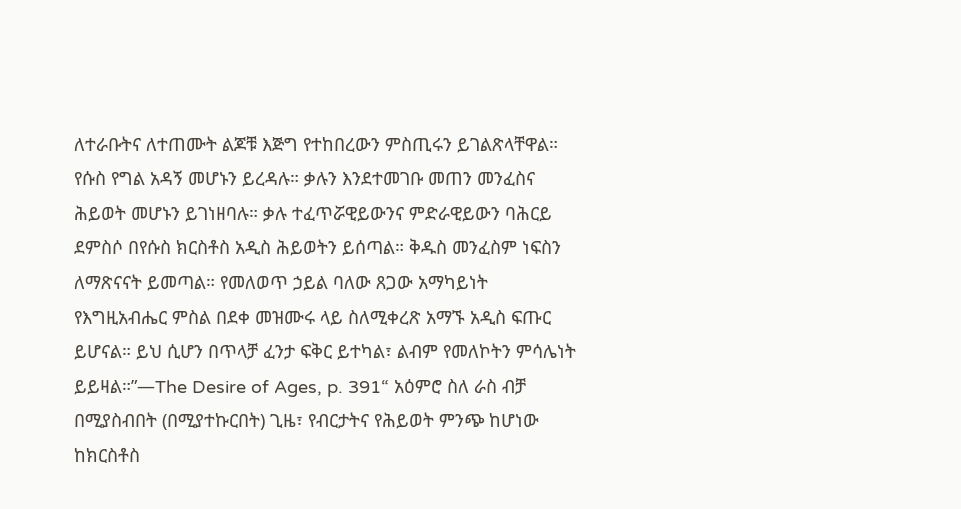ለተራቡትና ለተጠሙት ልጆቹ እጅግ የተከበረውን ምስጢሩን ይገልጽላቸዋል። የሱስ የግል አዳኝ መሆኑን ይረዳሉ። ቃሉን እንደተመገቡ መጠን መንፈስና ሕይወት መሆኑን ይገነዘባሉ። ቃሉ ተፈጥሯዊይውንና ምድራዊይውን ባሕርይ ደምስሶ በየሱስ ክርስቶስ አዲስ ሕይወትን ይሰጣል። ቅዱስ መንፈስም ነፍስን ለማጽናናት ይመጣል። የመለወጥ ኃይል ባለው ጸጋው አማካይነት የእግዚአብሔር ምስል በደቀ መዝሙሩ ላይ ስለሚቀረጽ አማኙ አዲስ ፍጡር ይሆናል። ይህ ሲሆን በጥላቻ ፈንታ ፍቅር ይተካል፣ ልብም የመለኮትን ምሳሌነት ይይዛል።”—The Desire of Ages, p. 391“ አዕምሮ ስለ ራስ ብቻ በሚያስብበት (በሚያተኩርበት) ጊዜ፣ የብርታትና የሕይወት ምንጭ ከሆነው ከክርስቶስ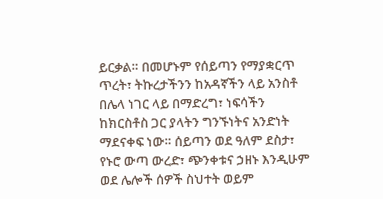ይርቃል። በመሆኑም የሰይጣን የማያቋርጥ ጥረት፣ ትኩረታችንን ከአዳኛችን ላይ አንስቶ በሌላ ነገር ላይ በማድረግ፣ ነፍሳችን ከክርስቶስ ጋር ያላትን ግንኙነትና አንድነት ማደናቀፍ ነው። ሰይጣን ወደ ዓለም ደስታ፣ የኑሮ ውጣ ውረድ፣ ጭንቀቱና ኃዘኑ እንዲሁም ወደ ሌሎች ሰዎች ስህተት ወይም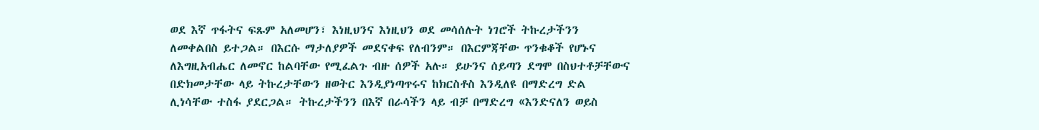ወደ እኛ ጥፋትና ፍጹም አለመሆን፣ እነዚህንና እነዚህን ወደ መሳሰሉት ነገሮች ትኩረታችንን ለመቀልበስ ይተጋል። በእርሱ ማታለያዎች መደናቀፍ የለብንም። በእርምጃቸው ጥንቁቆች የሆኑና ለእግዚአብሔር ለመኖር ከልባቸው የሚፈልጉ ብዙ ሰዎች አሉ። ይሁንና ሰይጣን ደግሞ በስህተቶቻቸውና በድክመታቸው ላይ ትኩረታቸውን ዘወትር እንዲያነጣጥሩና ከክርስቶስ እንዲለዩ በማድረግ ድል ሊነሳቸው ተስፋ ያደርጋል። ትኩረታችንን በእኛ በራሳችን ላይ ብቻ በማድረግ «እንድናለን ወይስ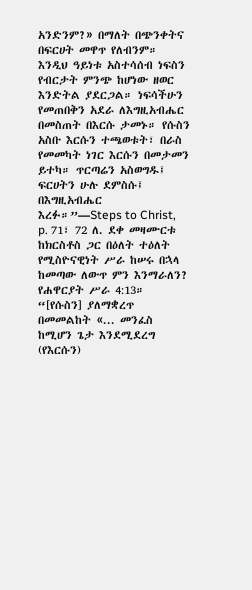አንድንም?» በማለት በጭንቀትና በፍርሀት መዋጥ የለብንም። እንዲህ ዓይነቱ አስተሳሰብ ነፍስን የብርታት ምንጭ ከሆነው ዘወር እንድትል ያደርጋል። ነፍሳችሁን የመጠበቅን አደራ ለእግዚአብሔር በመስጠት በእርሱ ታመኑ። የሱስን አስቡ እርሱን ተጫወቱት፣ በራስ የመመካት ነገር እርሱን በመታመን ይተካ። ጥርጣሬን አስወግዱ፤ ፍርሀትን ሁሉ ደምስሱ፤ በእግዚአብሔር እረፉ።”—Steps to Christ, p. 71፣ 72 ለ. ደቀ መዛሙርቱ ከክርስቶስ ጋር በዕለት ተዕለት የሚስዮናዊነት ሥራ ከሠሩ በኋላ ከመጣው ለውጥ ምን እንማራለን? የሐዋርያት ሥራ 4:13። “[የሱስን] ያለማቋረጥ በመመልከት «... መንፈስ ከሚሆን ጌታ እንደሚደረግ (የእርሱን)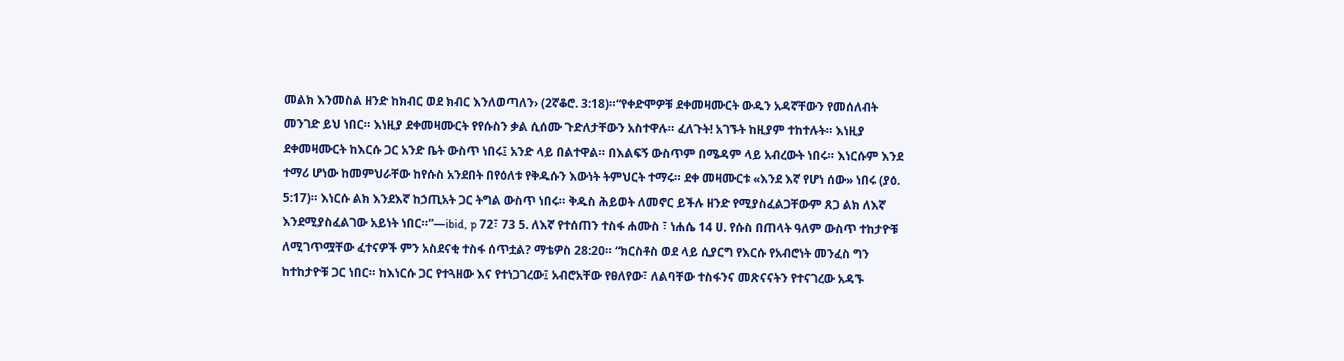መልክ እንመስል ዘንድ ከክብር ወደ ክብር እንለወጣለን› (2ኛቆሮ. 3:18)።“የቀድሞዎቹ ደቀመዛሙርት ውዱን አዳኛቸውን የመሰለብት መንገድ ይህ ነበር። እነዚያ ደቀመዛሙርት የየሱስን ቃል ሲሰሙ ጉድለታቸውን አስተዋሉ። ፈለጉት! አገኙት ከዚያም ተከተሉት። እነዚያ ደቀመዛሙርት ከእርሱ ጋር አንድ ቤት ውስጥ ነበሩ፤ አንድ ላይ በልተዋል። በእልፍኝ ውስጥም በሜዳም ላይ አብረውት ነበሩ። እነርሱም እንደ ተማሪ ሆነው ከመምህራቸው ከየሱስ አንደበት በየዕለቱ የቅዱሱን እውነት ትምህርት ተማሩ። ደቀ መዛሙርቱ «እንደ እኛ የሆነ ሰው» ነበሩ (ያዕ. 5:17)። እነርሱ ልክ እንደእኛ ከኃጢአት ጋር ትግል ውስጥ ነበሩ። ቅዱስ ሕይወት ለመኖር ይችሉ ዘንድ የሚያስፈልጋቸውም ጸጋ ልክ ለእኛ እንደሚያስፈልገው አይነት ነበር።”—ibid, p 72፣ 73 5. ለእኛ የተሰጠን ተስፋ ሐሙስ ፣ ነሐሴ 14 ሀ. የሱስ በጠላት ዓለም ውስጥ ተከታዮቹ ለሚገጥሟቸው ፈተናዎች ምን አስደናቂ ተስፋ ሰጥቷል? ማቴዎስ 28:20። “ክርስቶስ ወደ ላይ ሲያርግ የእርሱ የአብሮነት መንፈስ ግን ከተከታዮቹ ጋር ነበር። ከእነርሱ ጋር የተጓዘው እና የተነጋገረው፤ አብሮአቸው የፀለየው፣ ለልባቸው ተስፋንና መጽናናትን የተናገረው አዳኙ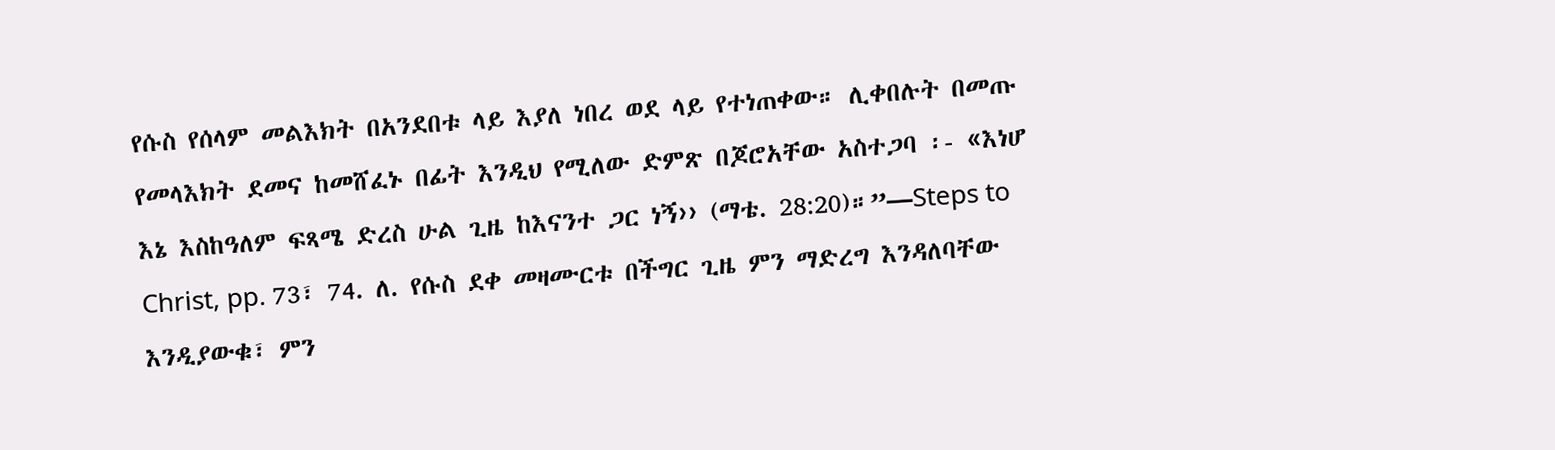የሱስ የሰላም መልእክት በአንደበቱ ላይ እያለ ነበረ ወደ ላይ የተነጠቀው። ሊቀበሉት በመጡ የመላእክት ደመና ከመሸፈኑ በፊት እንዲህ የሚለው ድምጽ በጆሮአቸው አስተጋባ ፡- «እነሆ እኔ እስከዓለም ፍጻሜ ድረስ ሁል ጊዜ ከእናንተ ጋር ነኝ›› (ማቴ. 28:20)።”—Steps to Christ, pp. 73፣ 74. ለ. የሱስ ደቀ መዛሙርቱ በችግር ጊዜ ምን ማድረግ እንዳለባቸው እንዲያውቁ፣ ምን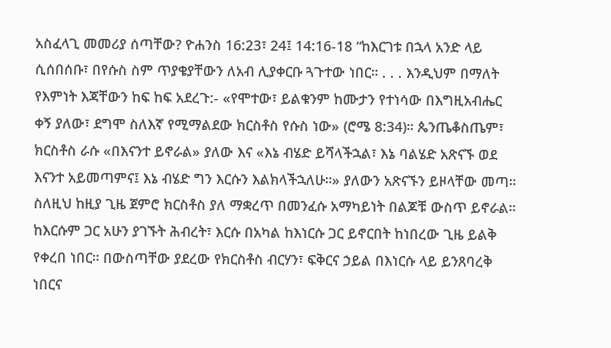አስፈላጊ መመሪያ ሰጣቸው? ዮሐንስ 16:23፣ 24፤ 14:16-18 “ከእርገቱ በኋላ አንድ ላይ ሲሰበሰቡ፣ በየሱስ ስም ጥያቄያቸውን ለአብ ሊያቀርቡ ጓጉተው ነበር። . . . እንዲህም በማለት የእምነት እጃቸውን ከፍ ከፍ አደረጉ:- «የሞተው፣ ይልቁንም ከሙታን የተነሳው በእግዚአብሔር ቀኝ ያለው፣ ደግሞ ስለእኛ የሚማልደው ክርስቶስ የሱስ ነው» (ሮሜ 8:34)። ጴንጤቆስጤም፣ ክርስቶስ ራሱ «በእናንተ ይኖራል» ያለው እና «እኔ ብሄድ ይሻላችኋል፣ እኔ ባልሄድ አጽናኙ ወደ እናንተ አይመጣምና፤ እኔ ብሄድ ግን እርሱን እልክላችኋለሁ።» ያለውን አጽናኙን ይዞላቸው መጣ። ስለዚህ ከዚያ ጊዜ ጀምሮ ክርስቶስ ያለ ማቋረጥ በመንፈሱ አማካይነት በልጆቹ ውስጥ ይኖራል። ከእርሱም ጋር አሁን ያገኙት ሕብረት፣ እርሱ በአካል ከእነርሱ ጋር ይኖርበት ከነበረው ጊዜ ይልቅ የቀረበ ነበር። በውስጣቸው ያደረው የክርስቶስ ብርሃን፣ ፍቅርና ኃይል በእነርሱ ላይ ይንጸባረቅ ነበርና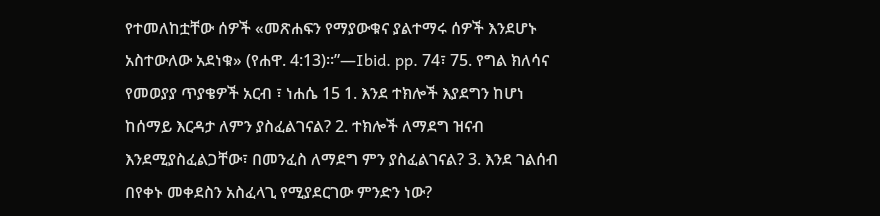የተመለከቷቸው ሰዎች «መጽሐፍን የማያውቁና ያልተማሩ ሰዎች እንደሆኑ አስተውለው አደነቁ» (የሐዋ. 4:13)።”—Ibid. pp. 74፣ 75. የግል ክለሳና የመወያያ ጥያቄዎች አርብ ፣ ነሐሴ 15 1. እንደ ተክሎች እያደግን ከሆነ ከሰማይ እርዳታ ለምን ያስፈልገናል? 2. ተክሎች ለማደግ ዝናብ እንደሚያስፈልጋቸው፣ በመንፈስ ለማደግ ምን ያስፈልገናል? 3. እንደ ገልሰብ በየቀኑ መቀደስን አስፈላጊ የሚያደርገው ምንድን ነው?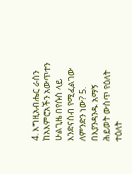4. እግዚአብሔር ራስን ከአእምሮአችን አውጥተን ሁልጊዜ በየሱስ ላይ እንድናስብ የሚፈልገው ለምንድን ነው? 5. በእያንዳንዱ አማኝ ሕይወት ውስጥ የዕለት ተዕለት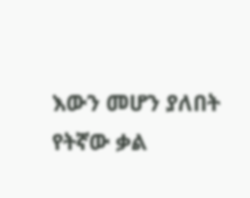እውን መሆን ያለበት የትኛው ቃል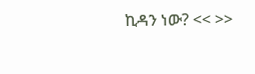ኪዳን ነው? << >>